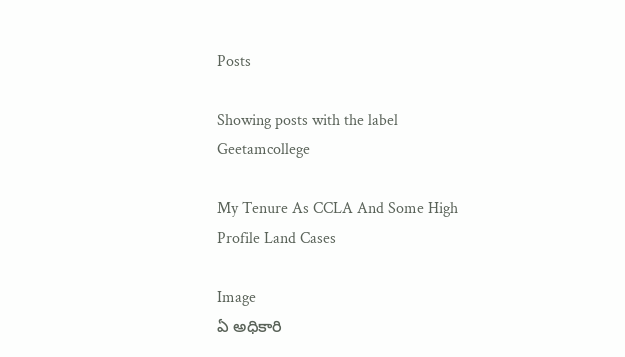Posts

Showing posts with the label Geetamcollege

My Tenure As CCLA And Some High Profile Land Cases

Image
ఏ అధికారి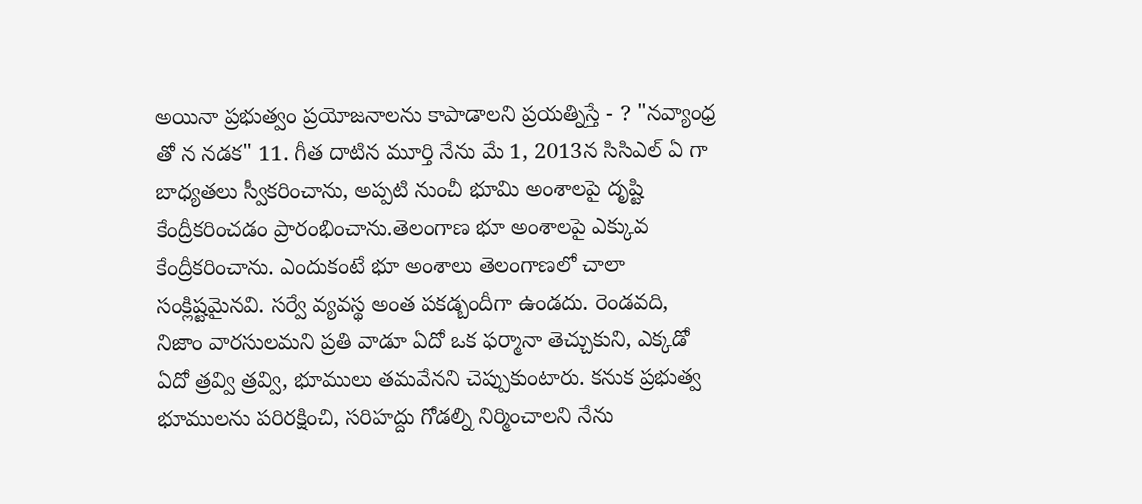అయినా ప్రభుత్వం ప్రయోజనాలను కాపాడాలని ప్రయత్నిస్తే - ? "నవ్యాంధ్ర తో న నడక" 11. గీత దాటిన మూర్తి నేను మే 1, 2013న సిసిఎల్ ఏ గా బాధ్యతలు స్వీకరించాను, అప్పటి నుంచీ భూమి అంశాలపై దృష్టి కేంద్రీకరించడం ప్రారంభించాను.తెలంగాణ భూ అంశాలపై ఎక్కువ కేంద్రీకరించాను. ఎందుకంటే భూ అంశాలు తెలంగాణలో చాలా సంక్లిష్టమైనవి. సర్వే వ్యవస్థ అంత పకడ్బందీగా ఉండదు. రెండవది, నిజాం వారసులమని ప్రతి వాడూ ఏదో ఒక ఫర్మానా తెచ్చుకుని, ఎక్కడో ఏదో త్రవ్వి త్రవ్వి, భూములు తమవేనని చెప్పుకుంటారు. కనుక ప్రభుత్వ భూములను పరిరక్షించి, సరిహద్దు గోడల్ని నిర్మించాలని నేను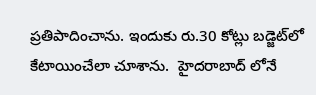ప్రతిపాదించాను. ఇందుకు రు.30 కోట్లు బడ్జెట్‌లో కేటాయించేలా చూశాను.  హైదరాబాద్‌ లోనే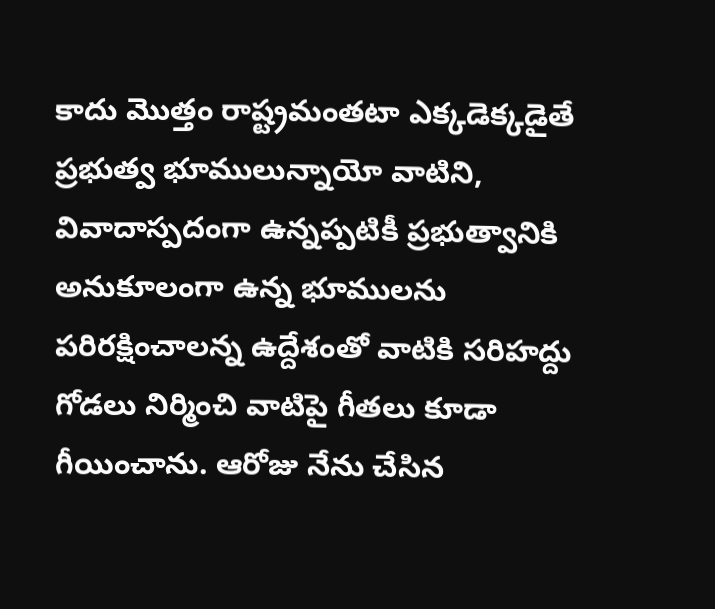కాదు మొత్తం రాష్ట్రమంతటా ఎక్కడెక్కడైతే ప్రభుత్వ భూములున్నాయో వాటిని, వివాదాస్పదంగా ఉన్నప్పటికీ ప్రభుత్వానికి అనుకూలంగా ఉన్న భూములను పరిరక్షించాలన్న ఉద్దేశంతో వాటికి సరిహద్దు గోడలు నిర్మించి వాటిపై గీతలు కూడా గీయించాను. ఆరోజు నేను చేసిన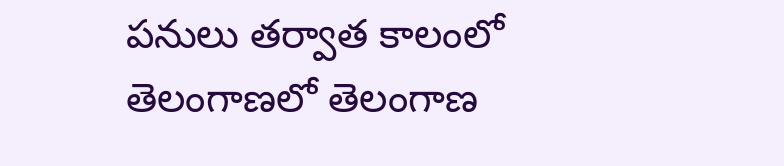పనులు తర్వాత కాలంలో తెలంగాణలో తెలంగాణ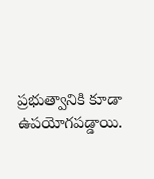ప్రభుత్వానికి కూడా ఉపయోగపడ్డాయి.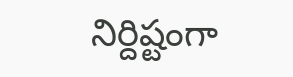నిర్దిష్టంగా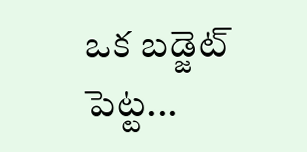ఒక బడ్జెట్ పెట్ట...